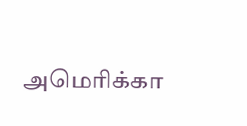அமெரிக்கா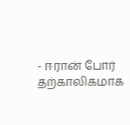- ஈரான் போர் தற்காலிகமாக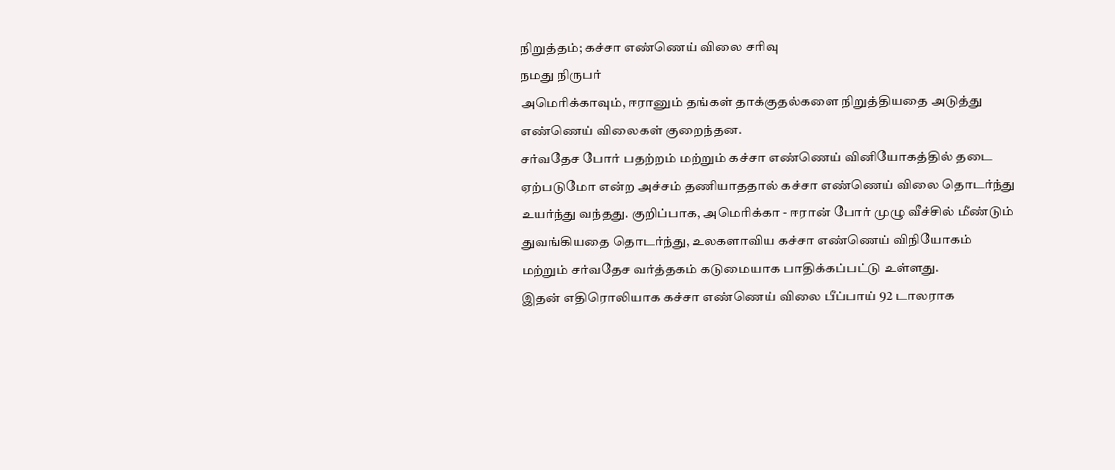நிறுத்தம்; கச்சா எண்ணெய் விலை சரிவு
நமது நிருபர்
அமெரிக்காவும், ஈரானும் தங்கள் தாக்குதல்களை நிறுத்தியதை அடுத்து எண்ணெய் விலைகள் குறைந்தன.
சர்வதேச போர் பதற்றம் மற்றும் கச்சா எண்ணெய் வினியோகத்தில் தடை ஏற்படுமோ என்ற அச்சம் தணியாததால் கச்சா எண்ணெய் விலை தொடர்ந்து உயர்ந்து வந்தது. குறிப்பாக, அமெரிக்கா - ஈரான் போர் முழு வீச்சில் மீண்டும் துவங்கியதை தொடர்ந்து, உலகளாவிய கச்சா எண்ணெய் விநியோகம் மற்றும் சர்வதேச வர்த்தகம் கடுமையாக பாதிக்கப்பட்டு உள்ளது.
இதன் எதிரொலியாக கச்சா எண்ணெய் விலை பீப்பாய் 92 டாலராக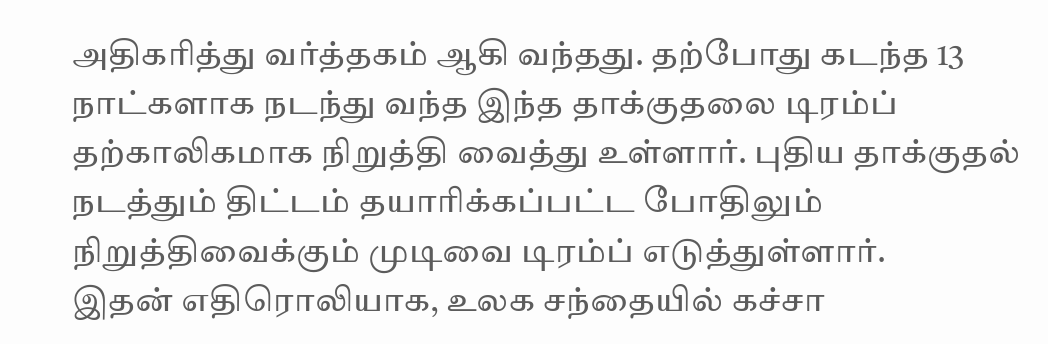அதிகரித்து வர்த்தகம் ஆகி வந்தது. தற்போது கடந்த 13 நாட்களாக நடந்து வந்த இந்த தாக்குதலை டிரம்ப் தற்காலிகமாக நிறுத்தி வைத்து உள்ளார். புதிய தாக்குதல் நடத்தும் திட்டம் தயாரிக்கப்பட்ட போதிலும் நிறுத்திவைக்கும் முடிவை டிரம்ப் எடுத்துள்ளார்.
இதன் எதிரொலியாக, உலக சந்தையில் கச்சா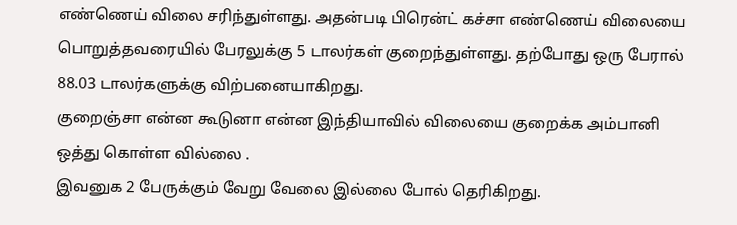எண்ணெய் விலை சரிந்துள்ளது. அதன்படி பிரென்ட் கச்சா எண்ணெய் விலையை பொறுத்தவரையில் பேரலுக்கு 5 டாலர்கள் குறைந்துள்ளது. தற்போது ஒரு பேரால் 88.03 டாலர்களுக்கு விற்பனையாகிறது.
குறைஞ்சா என்ன கூடுனா என்ன இந்தியாவில் விலையை குறைக்க அம்பானி ஒத்து கொள்ள வில்லை .
இவனுக 2 பேருக்கும் வேறு வேலை இல்லை போல் தெரிகிறது.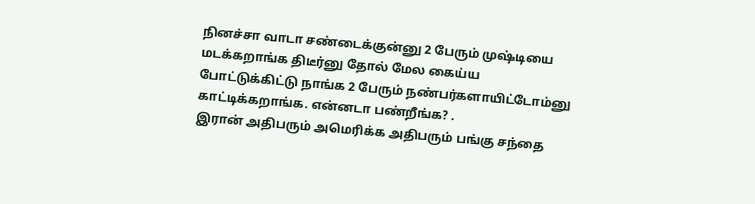நினச்சா வாடா சண்டைக்குன்னு 2 பேரும் முஷ்டியை மடக்கறாங்க திடீர்னு தோல் மேல கைய்ய போட்டுக்கிட்டு நாங்க 2 பேரும் நண்பர்களாயிட்டோம்னு காட்டிக்கறாங்க. என்னடா பண்றீங்க? .
இரான் அதிபரும் அமெரிக்க அதிபரும் பங்கு சந்தை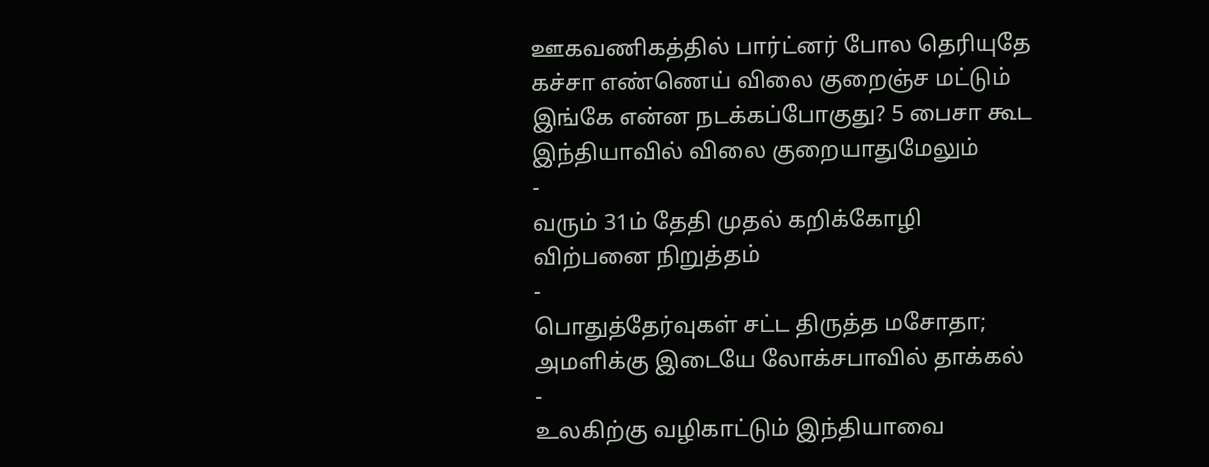ஊகவணிகத்தில் பார்ட்னர் போல தெரியுதே
கச்சா எண்ணெய் விலை குறைஞ்ச மட்டும் இங்கே என்ன நடக்கப்போகுது? 5 பைசா கூட இந்தியாவில் விலை குறையாதுமேலும்
-
வரும் 31ம் தேதி முதல் கறிக்கோழி விற்பனை நிறுத்தம்
-
பொதுத்தேர்வுகள் சட்ட திருத்த மசோதா; அமளிக்கு இடையே லோக்சபாவில் தாக்கல்
-
உலகிற்கு வழிகாட்டும் இந்தியாவை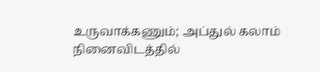உருவாக்கணும்; அப்துல் கலாம் நினைவிடத்தில்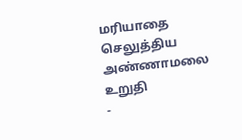மரியாதை செலுத்திய அண்ணாமலை உறுதி
-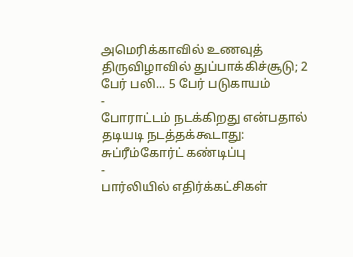அமெரிக்காவில் உணவுத் திருவிழாவில் துப்பாக்கிச்சூடு; 2 பேர் பலி... 5 பேர் படுகாயம்
-
போராட்டம் நடக்கிறது என்பதால் தடியடி நடத்தக்கூடாது: சுப்ரீம்கோர்ட் கண்டிப்பு
-
பார்லியில் எதிர்க்கட்சிகள்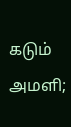கடும் அமளி;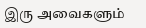இரு அவைகளும்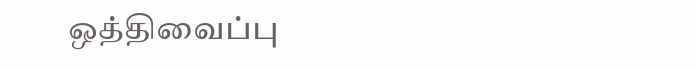ஒத்திவைப்பு